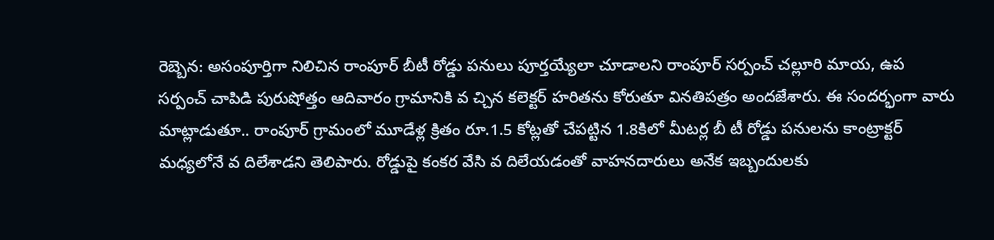రెబ్బెన: అసంపూర్తిగా నిలిచిన రాంపూర్ బీటీ రోడ్డు పనులు పూర్తయ్యేలా చూడాలని రాంపూర్ సర్పంచ్ చల్లూరి మాయ, ఉప సర్పంచ్ చాపిడి పురుషోత్తం ఆదివారం గ్రామానికి వ చ్చిన కలెక్టర్ హరితను కోరుతూ వినతిపత్రం అందజేశారు. ఈ సందర్భంగా వారు మాట్లాడుతూ.. రాంపూర్ గ్రామంలో మూడేళ్ల క్రితం రూ.1.5 కోట్లతో చేపట్టిన 1.8కిలో మీటర్ల బీ టీ రోడ్డు పనులను కాంట్రాక్టర్ మధ్యలోనే వ దిలేశాడని తెలిపారు. రోడ్డుపై కంకర వేసి వ దిలేయడంతో వాహనదారులు అనేక ఇబ్బందులకు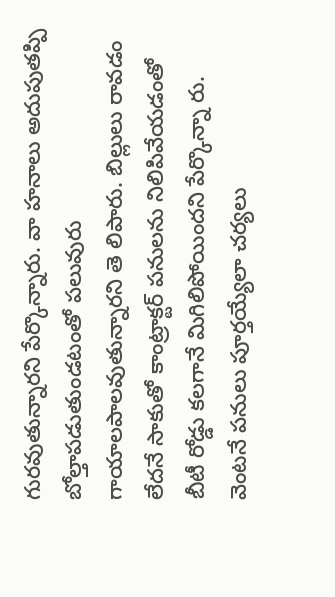గురవుతున్నారని పేర్కొన్నారు. వా హనాలు అదుపుతప్పి బోల్తాపడుతుండటంతో పలువురు గాయాలపాలవుతున్నారని తె లిపారు. బిల్లులు రావడం లేదనే సాకుతో కాంట్రాక్టర్ పనులను నిలిపివేయడంతో బీటీ రోడ్డు కలగానే మిగిలిపోయిందని పేర్కొన్నా రు. వెంటనే పనులు పూర్తయ్యేలా చర్యలు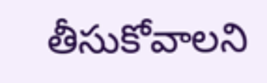తీసుకోవాలని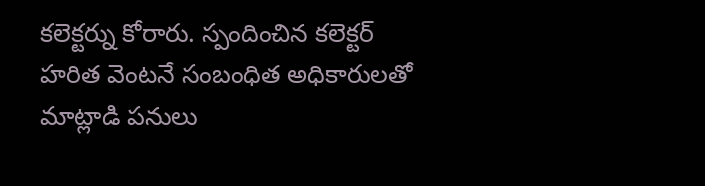కలెక్టర్ను కోరారు. స్పందించిన కలెక్టర్ హరిత వెంటనే సంబంధిత అధికారులతో మాట్లాడి పనులు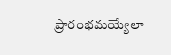ప్రారంభమయ్యేలా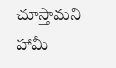చూస్తామని హామీ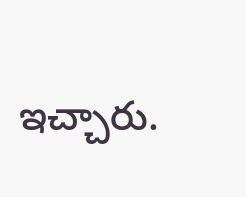ఇచ్చారు.